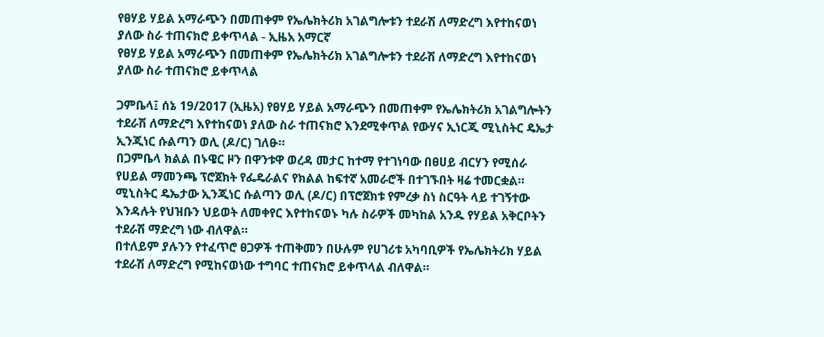የፀሃይ ሃይል አማራጭን በመጠቀም የኤሌክትሪክ አገልግሎቱን ተደራሽ ለማድረግ እየተከናወነ ያለው ስራ ተጠናክሮ ይቀጥላል - ኢዜአ አማርኛ
የፀሃይ ሃይል አማራጭን በመጠቀም የኤሌክትሪክ አገልግሎቱን ተደራሽ ለማድረግ እየተከናወነ ያለው ስራ ተጠናክሮ ይቀጥላል

ጋምቤላ፤ ሰኔ 19/2017 (ኢዜአ) የፀሃይ ሃይል አማራጭን በመጠቀም የኤሌክትሪክ አገልግሎትን ተደራሽ ለማድረግ እየተከናወነ ያለው ስራ ተጠናክሮ እንደሚቀጥል የውሃና ኢነርጂ ሚኒስትር ዴኤታ ኢንጂነር ሱልጣን ወሊ (ዶ/ር) ገለፁ።
በጋምቤላ ክልል በኑዌር ዞን በዋንቱዋ ወረዳ መታር ከተማ የተገነባው በፀሀይ ብርሃን የሚሰራ የሀይል ማመንጫ ፕሮጀክት የፌዴራልና የክልል ከፍተኛ አመራሮች በተገኙበት ዛሬ ተመርቋል።
ሚኒስትር ዴኤታው ኢንጂነር ሱልጣን ወሊ (ዶ/ር) በፕሮጀክቱ የምረቃ ስነ ስርዓት ላይ ተገኝተው እንዳሉት የህዝቡን ህይወት ለመቀየር እየተከናወኑ ካሉ ስራዎች መካከል አንዱ የሃይል አቅርቦትን ተደራሽ ማድረግ ነው ብለዋል።
በተለይም ያሉንን የተፈጥሮ ፀጋዎች ተጠቅመን በሁሉም የሀገሪቱ አካባቢዎች የኤሌክትሪክ ሃይል ተደራሽ ለማድረግ የሚከናወነው ተግባር ተጠናክሮ ይቀጥላል ብለዋል።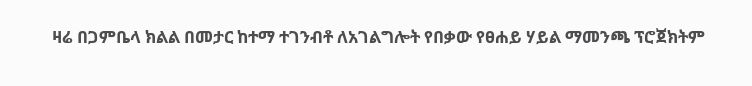ዛሬ በጋምቤላ ክልል በመታር ከተማ ተገንብቶ ለአገልግሎት የበቃው የፀሐይ ሃይል ማመንጫ ፕሮጀክትም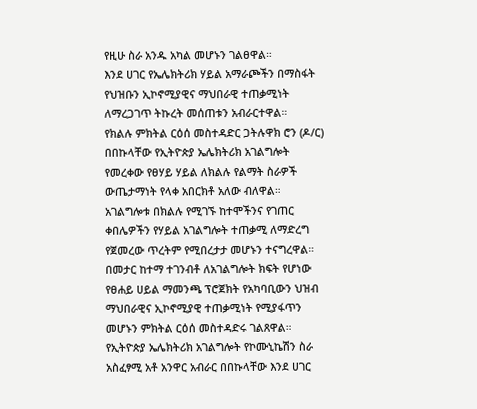የዚሁ ስራ አንዱ አካል መሆኑን ገልፀዋል።
እንደ ሀገር የኤሌክትሪክ ሃይል አማራጮችን በማስፋት የህዝቡን ኢኮኖሚያዊና ማህበራዊ ተጠቃሚነት ለማረጋገጥ ትኩረት መሰጠቱን አብራርተዋል።
የክልሉ ምክትል ርዕሰ መስተዳድር ጋትሉዋክ ሮን (ዶ/ር) በበኩላቸው የኢትዮጵያ ኤሌክትሪክ አገልግሎት የመረቀው የፀሃይ ሃይል ለክልሉ የልማት ስራዎች ውጤታማነት የላቀ አበርክቶ አለው ብለዋል።
አገልግሎቱ በክልሉ የሚገኙ ከተሞችንና የገጠር ቀበሌዎችን የሃይል አገልግሎት ተጠቃሚ ለማድረግ የጀመረው ጥረትም የሚበረታታ መሆኑን ተናግረዋል።
በመታር ከተማ ተገንብቶ ለአገልግሎት ክፍት የሆነው የፀሐይ ሀይል ማመንጫ ፕሮጀክት የአካባቢውን ህዝብ ማህበራዊና ኢኮኖሚያዊ ተጠቃሚነት የሚያፋጥን መሆኑን ምክትል ርዕሰ መስተዳድሩ ገልጸዋል።
የኢትዮጵያ ኤሌክትሪክ አገልግሎት የኮሙኒኬሽን ስራ አስፈፃሚ አቶ አንዋር አብራር በበኩላቸው እንደ ሀገር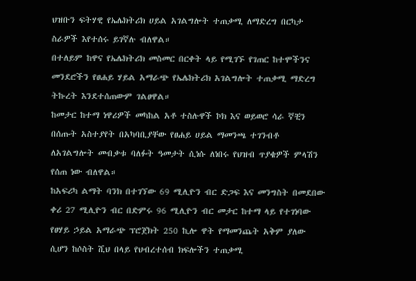ህዝቡን ፍትሃዊ የኤሌክትሪክ ሀይል አገልግሎት ተጠቃሚ ለማድረግ በርካታ ስራዎች እየተሰሩ ይገኛሉ ብለዋል።
በተለይም ከዋና የኤሌክትሪክ መስመር በርቀት ላይ የሚገኙ የገጠር ከተሞችንና መንደሮችን የፀሐይ ሃይል አማራጭ የኤሌክትሪክ አገልግሎት ተጠቃሚ ማድረግ ትኩረት እንደተሰጠውም ገልፀዋል።
ከመታር ከተማ ነዋሪዎች መካከል አቶ ተስሉዋች ኮክ እና ወይወሮ ሳራ ኛቺን በሰጡት አስተያየት በአካባቢያቸው የፀሐይ ሀይል ማመንጫ ተገንብቶ ለአገልግሎት መብቃቱ ባለፉት ዓመታት ሲነሱ ለነበሩ የህዝብ ጥያቄዎች ምላሽን የሰጠ ነው ብለዋል።
ከአፍሪካ ልማት ባንክ በተገኘው 69 ሚሊዮን ብር ድጋፍ እና መንግስት በመደበው ቀሪ 27 ሚሊዮን ብር በድምሩ 96 ሚሊዮን ብር መታር ከተማ ላይ የተገነባው የፀሃይ ኃይል አማራጭ ፕሮጀክት 250 ኪሎ ዋት የማመንጨት አቅም ያለው ሲሆን ከሶስት ሺህ በላይ የህብረተሰብ ክፍሎችን ተጠቃሚ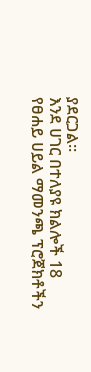ያደርጋል።
እንደ ሀገር በተለያዩ ክልሎች 18 የፀሐይ ሀይል ማመንጫ ፕሮጀክቶችን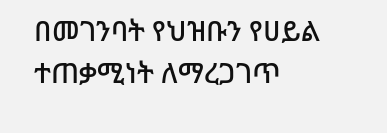በመገንባት የህዝቡን የሀይል ተጠቃሚነት ለማረጋገጥ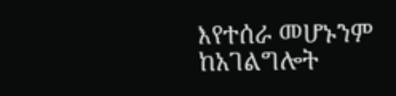እየተሰራ መሆኑንም ከአገልግሎት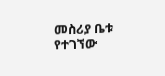መስሪያ ቤቱ የተገኘው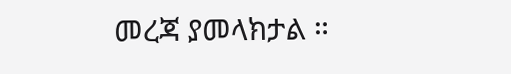መረጃ ያመላክታል ።